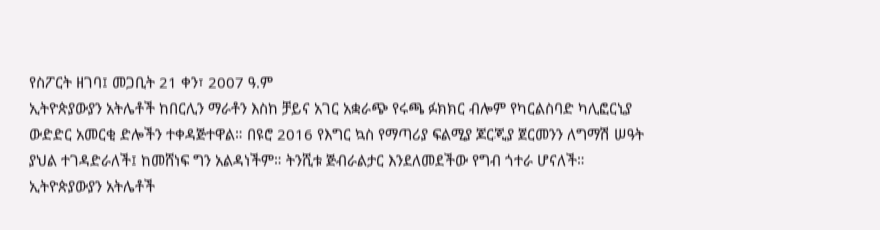የስፖርት ዘገባ፤ መጋቢት 21 ቀን፣ 2007 ዓ.ም
ኢትዮጵያውያን አትሌቶች ከበርሊን ማራቶን እስከ ቻይና አገር አቋራጭ የሩጫ ፉክክር ብሎም የካርልስባድ ካሊፎርኒያ ውድድር አመርቂ ድሎችን ተቀዳጅተዋል። በዩሮ 2016 የእግር ኳስ የማጣሪያ ፍልሚያ ጆርጂያ ጀርመንን ለግማሽ ሠዓት ያህል ተገዳድራለች፤ ከመሸነፍ ግን አልዳነችም። ትንሺቱ ጅብራልታር እንደለመደችው የግብ ጎተራ ሆናለች።
ኢትዮጵያውያን አትሌቶች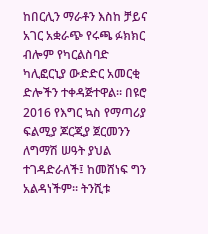ከበርሊን ማራቶን እስከ ቻይና አገር አቋራጭ የሩጫ ፉክክር ብሎም የካርልስባድ ካሊፎርኒያ ውድድር አመርቂ ድሎችን ተቀዳጅተዋል። በዩሮ 2016 የእግር ኳስ የማጣሪያ ፍልሚያ ጆርጂያ ጀርመንን ለግማሽ ሠዓት ያህል ተገዳድራለች፤ ከመሸነፍ ግን አልዳነችም። ትንሺቱ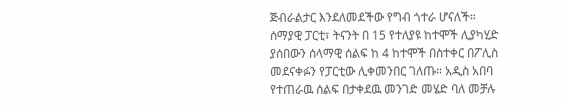ጅብራልታር እንደለመደችው የግብ ጎተራ ሆናለች።
ሰማያዊ ፓርቲ፣ ትናንት በ 15 የተለያዩ ከተሞች ሊያካሂድ ያሰበውን ሰላማዊ ሰልፍ ከ 4 ከተሞች በስተቀር በፖሊስ መደናቀፉን የፓርቲው ሊቀመንበር ገለጡ። አዲስ አበባ የተጠራዉ ሰልፍ በታቀደዉ መንገድ መሄድ ባለ መቻሉ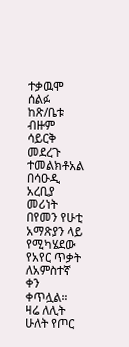ተቃዉሞ ሰልፉ ከጽ/ቤቱ ብዙም ሳይርቅ መደረጉ ተመልክቶአል
በሳዑዲ አረቢያ መሪነት በየመን የሁቲ አማጽያን ላይ የሚካሄደው የአየር ጥቃት ለአምስተኛ ቀን ቀጥሏል። ዛሬ ለሊት ሁለት የጦር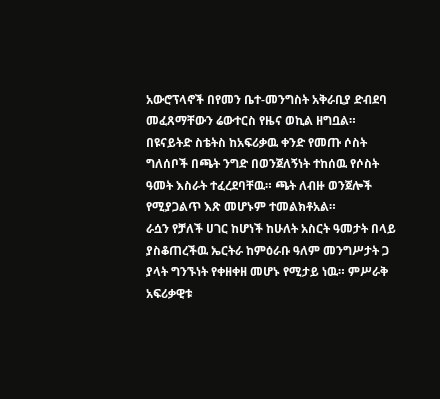አውሮፕላኖች በየመን ቤተ-መንግስት አቅራቢያ ድብደባ መፈጸማቸውን ሬውተርስ የዜና ወኪል ዘግቧል።
በዩናይትድ ስቴትስ ከአፍሪቃዉ ቀንድ የመጡ ሶስት ግለሰቦች በጫት ንግድ በወንጀለኝነት ተከሰዉ የሶስት ዓመት እስራት ተፈረደባቸዉ። ጫት ለብዙ ወንጀሎች የሚያጋልጥ እጽ መሆኑም ተመልክቶአል።
ራሷን የቻለች ሀገር ከሆነች ከሁለት አስርት ዓመታት በላይ ያስቆጠረችዉ ኤርትራ ከምዕራቡ ዓለም መንግሥታት ጋ ያላት ግንኙነት የቀዘቀዘ መሆኑ የሚታይ ነዉ። ምሥራቅ አፍሪቃዊቱ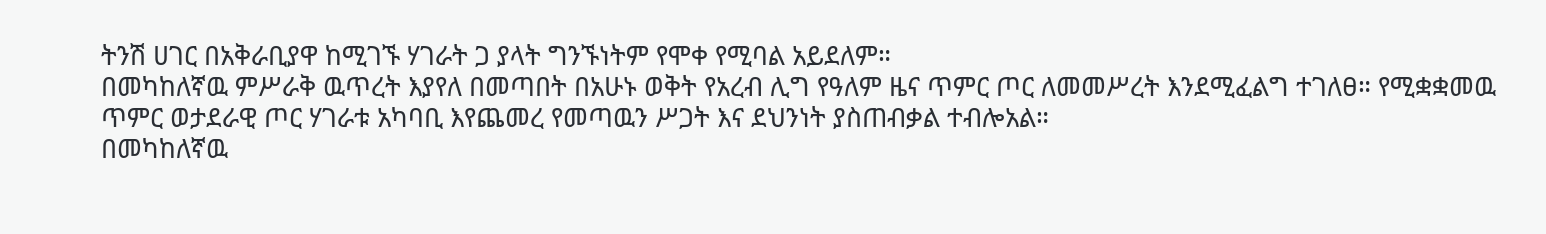ትንሽ ሀገር በአቅራቢያዋ ከሚገኙ ሃገራት ጋ ያላት ግንኙነትም የሞቀ የሚባል አይደለም።
በመካከለኛዉ ምሥራቅ ዉጥረት እያየለ በመጣበት በአሁኑ ወቅት የአረብ ሊግ የዓለም ዜና ጥምር ጦር ለመመሥረት እንደሚፈልግ ተገለፀ። የሚቋቋመዉ ጥምር ወታደራዊ ጦር ሃገራቱ አካባቢ እየጨመረ የመጣዉን ሥጋት እና ደህንነት ያስጠብቃል ተብሎአል።
በመካከለኛዉ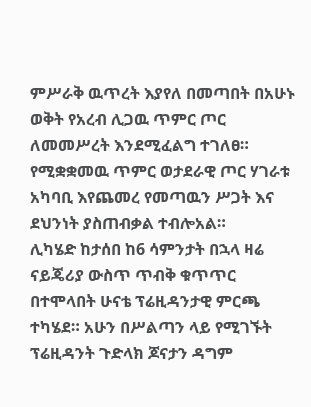ምሥራቅ ዉጥረት እያየለ በመጣበት በአሁኑ ወቅት የአረብ ሊጋዉ ጥምር ጦር ለመመሥረት እንደሚፈልግ ተገለፀ። የሚቋቋመዉ ጥምር ወታደራዊ ጦር ሃገራቱ አካባቢ እየጨመረ የመጣዉን ሥጋት እና ደህንነት ያስጠብቃል ተብሎአል።
ሊካሄድ ከታሰበ ከ6 ሳምንታት በኋላ ዛሬ ናይጄሪያ ውስጥ ጥብቅ ቁጥጥር በተሞላበት ሁናቴ ፕሬዚዳንታዊ ምርጫ ተካሄደ። አሁን በሥልጣን ላይ የሚገኙት ፕሬዚዳንት ጉድላክ ጆናታን ዳግም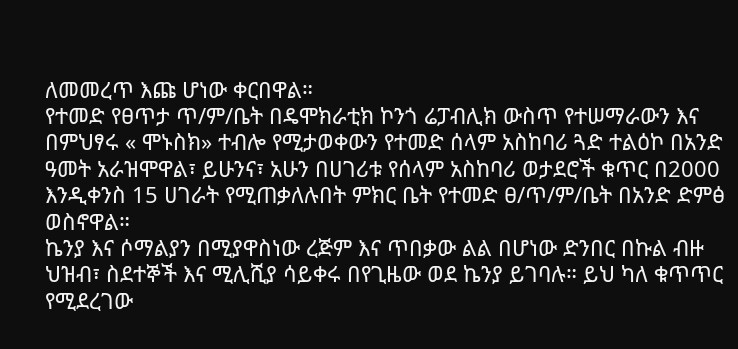ለመመረጥ እጩ ሆነው ቀርበዋል።
የተመድ የፀጥታ ጥ/ም/ቤት በዴሞክራቲክ ኮንጎ ሬፓብሊክ ውስጥ የተሠማራውን እና በምህፃሩ « ሞኑስክ» ተብሎ የሚታወቀውን የተመድ ሰላም አስከባሪ ጓድ ተልዕኮ በአንድ ዓመት አራዝሞዋል፣ ይሁንና፣ አሁን በሀገሪቱ የሰላም አስከባሪ ወታደሮች ቁጥር በ2000 እንዲቀንስ 15 ሀገራት የሚጠቃለሉበት ምክር ቤት የተመድ ፀ/ጥ/ም/ቤት በአንድ ድምፅ ወስኖዋል።
ኬንያ እና ሶማልያን በሚያዋስነው ረጅም እና ጥበቃው ልል በሆነው ድንበር በኩል ብዙ ህዝብ፣ ስደተኞች እና ሚሊሺያ ሳይቀሩ በየጊዜው ወደ ኬንያ ይገባሉ። ይህ ካለ ቁጥጥር የሚደረገው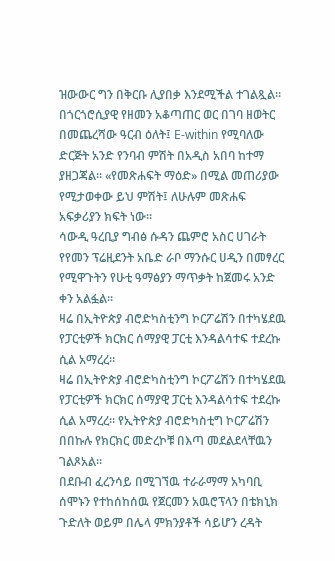ዝውውር ግን በቅርቡ ሊያበቃ እንደሚችል ተገልጿል።
በጎርጎሮሲያዊ የዘመን አቆጣጠር ወር በገባ ዘወትር በመጨረሻው ዓርብ ዕለት፤ E-within የሚባለው ድርጅት አንድ የንባብ ምሽት በአዲስ አበባ ከተማ ያዘጋጃል። «የመጽሐፍት ማዕድ» በሚል መጠሪያው የሚታወቀው ይህ ምሽት፤ ለሁሉም መጽሐፍ አፍቃሪያን ክፍት ነው።
ሳውዲ ዓረቢያ ግብፅ ሱዳን ጨምሮ አስር ሀገራት የየመን ፕሬዚደንት አቤድ ራቦ ማንሱር ሀዲን በመፃረር የሚዋጉትን የሁቲ ዓማፅያን ማጥቃት ከጀመሩ አንድ ቀን አልፏል።
ዛሬ በኢትዮጵያ ብሮድካስቲንግ ኮርፖሬሽን በተካሄደዉ የፓርቲዎች ክርክር ሰማያዊ ፓርቲ እንዳልሳተፍ ተደረኩ ሲል አማረረ።
ዛሬ በኢትዮጵያ ብሮድካስቲንግ ኮርፖሬሽን በተካሄደዉ የፓርቲዎች ክርክር ሰማያዊ ፓርቲ እንዳልሳተፍ ተደረኩ ሲል አማረረ። የኢትዮጵያ ብሮድካስቲግ ኮርፖሬሽን በበኩሉ የክርክር መድረኮቹ በእጣ መደልደላቸዉን ገልጾአል።
በደቡብ ፈረንሳይ በሚገኘዉ ተራራማማ አካባቢ ሰሞኑን የተከሰከሰዉ የጀርመን አዉሮፕላን በቴክኒክ ጉድለት ወይም በሌላ ምክንያቶች ሳይሆን ረዳት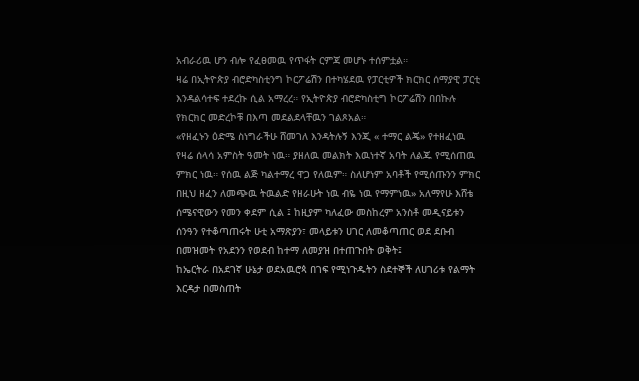አብራሪዉ ሆን ብሎ የፈፀመዉ የጥፋት ርምጃ መሆኑ ተሰምቷል።
ዛሬ በኢትዮጵያ ብሮድካስቲንግ ኮርፖሬሽን በተካሄደዉ የፓርቲዎች ክርክር ሰማያዊ ፓርቲ እንዳልሳተፍ ተደረኩ ሲል አማረረ። የኢትዮጵያ ብሮድካስቲግ ኮርፖሬሽን በበኩሉ የክርክር መድረኮቹ በእጣ መደልደላቸዉን ገልጾአል።
«የዘፈኑን ዕድሜ ስነግራችሁ ሸመገለ እንዳትሉኝ እንጂ « ተማር ልጄ» የተዘፈነዉ የዛሬ ሰላሳ አምስት ዓመት ነዉ። ያዘለዉ መልክት እዉነተኛ አባት ለልጁ የሚሰጠዉ ምክር ነዉ። የሰዉ ልጅ ካልተማረ ዋጋ የለዉም። ስለሆነም አባቶች የሚሰጡንን ምክር በዚህ ዘፈን ለመጭዉ ትዉልድ የዘራሁት ነዉ ብዬ ነዉ የማምነዉ» አለማየሁ እሸቴ
ሰሜናዊውን የመን ቀደም ሲል ፤ ከዚያም ካለፈው መስከረም አንስቶ መዲናይቱን ሰንዓን የተቆጣጠሩት ሁቲ አማጽያን፣ መላይቱን ሀገር ለመቆጣጠር ወደ ደቡብ በመዝመት የአደንን የወደብ ከተማ ለመያዝ በተጠጉበት ወቅት፤
ከኤርትራ በአደገኛ ሁኔታ ወደአዉሮጳ በገፍ የሚነጉዱትን ስደተኞች ለሀገሪቱ የልማት እርዳታ በመስጠት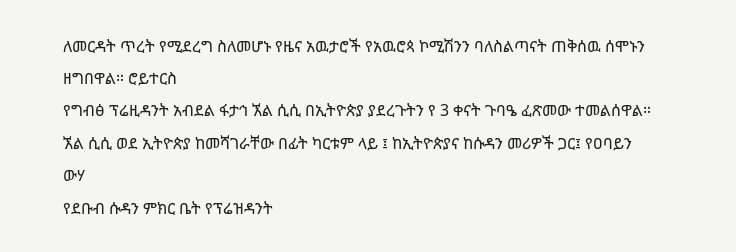ለመርዳት ጥረት የሚደረግ ስለመሆኑ የዜና አዉታሮች የአዉሮጳ ኮሚሽንን ባለስልጣናት ጠቅሰዉ ሰሞኑን ዘግበዋል። ሮይተርስ
የግብፅ ፕሬዚዳንት አብደል ፋታኅ ኧል ሲሲ በኢትዮጵያ ያደረጉትን የ 3 ቀናት ጉባዔ ፈጽመው ተመልሰዋል። ኧል ሲሲ ወደ ኢትዮጵያ ከመሻገራቸው በፊት ካርቱም ላይ ፤ ከኢትዮጵያና ከሱዳን መሪዎች ጋር፤ የዐባይን ውሃ
የደቡብ ሱዳን ምክር ቤት የፕሬዝዳንት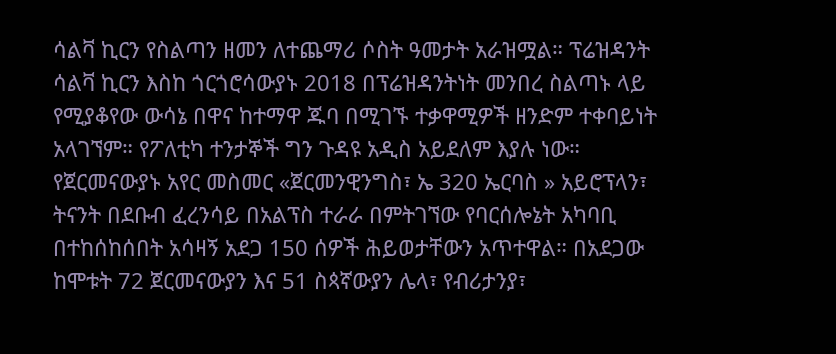ሳልቫ ኪርን የስልጣን ዘመን ለተጨማሪ ሶስት ዓመታት አራዝሟል። ፕሬዝዳንት ሳልቫ ኪርን እስከ ጎርጎሮሳውያኑ 2018 በፕሬዝዳንትነት መንበረ ስልጣኑ ላይ የሚያቆየው ውሳኔ በዋና ከተማዋ ጁባ በሚገኙ ተቃዋሚዎች ዘንድም ተቀባይነት አላገኘም። የፖለቲካ ተንታኞች ግን ጉዳዩ አዲስ አይደለም እያሉ ነው።
የጀርመናውያኑ አየር መስመር «ጀርመንዊንግስ፣ ኤ 320 ኤርባስ » አይሮፕላን፣ ትናንት በደቡብ ፈረንሳይ በአልፕስ ተራራ በምትገኘው የባርሰሎኔት አካባቢ በተከሰከሰበት አሳዛኝ አደጋ 150 ሰዎች ሕይወታቸውን አጥተዋል። በአደጋው ከሞቱት 72 ጀርመናውያን እና 51 ስጳኛውያን ሌላ፣ የብሪታንያ፣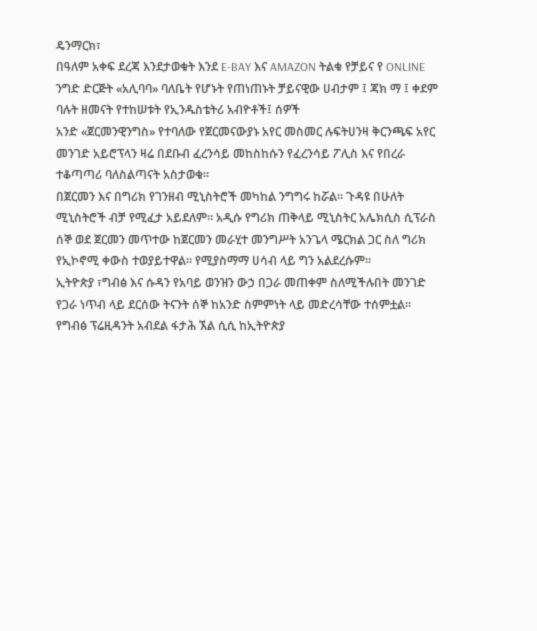ዴንማርክ፣
በዓለም አቀፍ ደረጃ እንደታወቁት እንደ E-BAY እና AMAZON ትልቁ የቻይና የ ONLINE ንግድ ድርጅት «አሊባባ» ባለቤት የሆኑት የጠነጠኑት ቻይናዊው ሀብታም ፤ ጃክ ማ ፤ ቀደም ባሉት ዘመናት የተከሠቱት የኢንዱስቴትሪ አብዮቶች፤ ሰዎች
አንድ «ጀርመንዊንግስ» የተባለው የጀርመናውያኑ አየር መስመር ሉፍትሀንዛ ቅርንጫፍ አየር መንገድ አይሮፕላን ዛሬ በደቡብ ፈረንሳይ መከስከሱን የፈረንሳይ ፖሊስ እና የበረራ ተቆጣጣሪ ባለስልጣናት አስታወቁ።
በጀርመን እና በግሪክ የገንዘብ ሚኒስትሮች መካከል ንግግሩ ከሯል። ጉዳዩ በሁለት ሚኒስትሮች ብቻ የሚፈታ አይደለም። አዲሱ የግሪክ ጠቅላይ ሚኒስትር አሌክሲስ ሲፕራስ ሰኞ ወደ ጀርመን መጥተው ከጀርመን መራሂተ መንግሥት አንጌላ ሜርክል ጋር ስለ ግሪክ የኢኮኖሚ ቀውስ ተወያይተዋል። የሚያስማማ ሀሳብ ላይ ግን አልደረሱም።
ኢትዮጵያ ፣ግብፅ እና ሱዳን የአባይ ወንዝን ውኃ በጋራ መጠቀም ስለሚችሉበት መንገድ የጋራ ነጥብ ላይ ደርሰው ትናንት ሰኞ ከአንድ ስምምነት ላይ መድረሳቸው ተሰምቷል።
የግብፅ ፕሬዚዳንት አብደል ፋታሕ ኧል ሲሲ ከኢትዮጵያ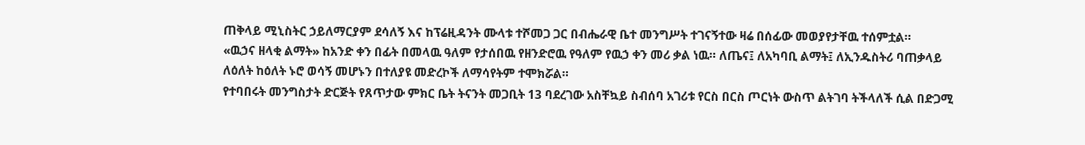ጠቅላይ ሚኒስትር ኃይለማርያም ደሳለኝ እና ከፕሬዚዳንት ሙላቱ ተሾመጋ ጋር በብሔራዊ ቤተ መንግሥት ተገናኝተው ዛሬ በሰፊው መወያየታቸዉ ተሰምቷል።
«ዉኃና ዘላቂ ልማት» ከአንድ ቀን በፊት በመላዉ ዓለም የታሰበዉ የዘንድሮዉ የዓለም የዉኃ ቀን መሪ ቃል ነዉ። ለጤና፤ ለአካባቢ ልማት፤ ለኢንዱስትሪ ባጠቃላይ ለዕለት ከዕለት ኑሮ ወሳኝ መሆኑን በተለያዩ መድረኮች ለማሳየትም ተሞክሯል።
የተባበሩት መንግስታት ድርጅት የጸጥታው ምክር ቤት ትናንት መጋቢት 13 ባደረገው አስቸኳይ ስብሰባ አገሪቱ የርስ በርስ ጦርነት ውስጥ ልትገባ ትችላለች ሲል በድጋሚ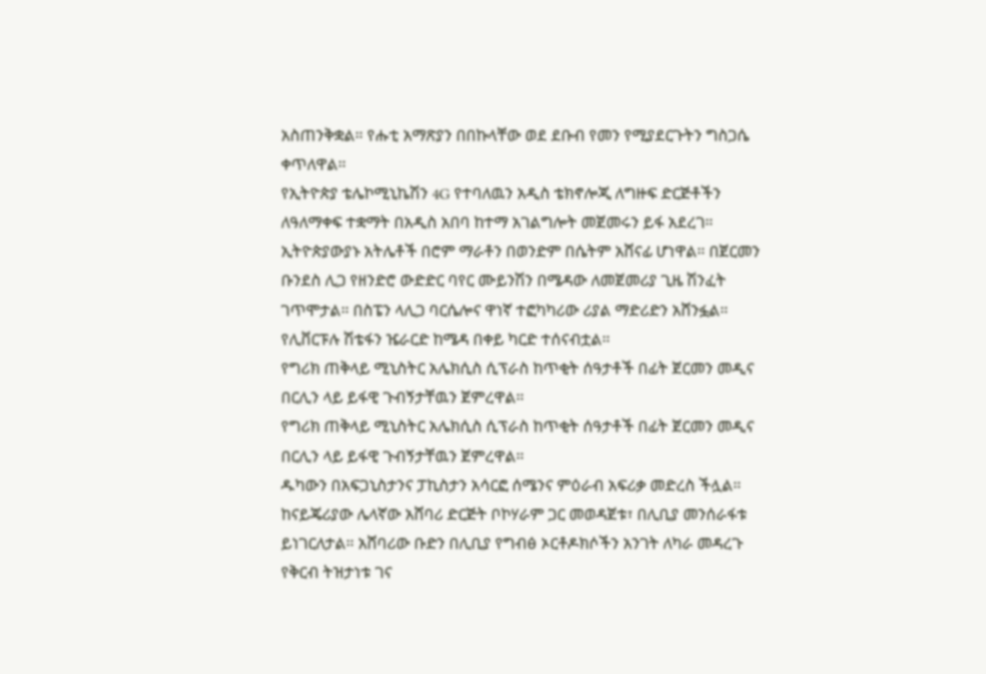አስጠንቅቋል። የሑቲ አማጽያን በበኩላቸው ወደ ደቡብ የመን የሚያደርጉትን ግስጋሴ ቀጥለዋል።
የኢትዮጵያ ቴሌኮሚኒኬሽን 4G የተባለዉን አዲስ ቴክኖሎጂ ለግዙፍ ድርጅቶችን ለዓለማቀፍ ተቋማት በአዲስ አበባ ከተማ አገልግሎት መጀመሩን ይፋ አደረገ።
ኢትዮጵያውያኑ አትሌቶች በሮም ማራቶን በወንድም በሴትም አሸናፊ ሆነዋል። በጀርመን ቡንደስ ሊጋ የዘንድሮ ውድድር ባየር ሙይንሽን በሜዳው ለመጀመሪያ ጊዜ ሽንፈት ገጥሞታል። በስፔን ላሊጋ ባርሴሎና ዋነኛ ተፎካካሪው ሪያል ማድሪድን አሸንፏል። የሊቨርፑሉ ሽቴፋን ዤራርድ ከሜዳ በቀይ ካርድ ተሰናብቷል።
የግሪክ ጠቅላይ ሚኒስትር አሌክሲስ ሲፕራስ ከጥቂት ሰዓታቶች በፊት ጀርመን መዲና በርሊን ላይ ይፋዊ ጉብኝታቸዉን ጀምረዋል።
የግሪክ ጠቅላይ ሚኒስትር አሌክሲስ ሲፕራስ ከጥቂት ሰዓታቶች በፊት ጀርመን መዲና በርሊን ላይ ይፋዊ ጉብኝታቸዉን ጀምረዋል።
ዱካውን በአፍጋኒስታንና ፓኪስታን አሳርፎ ሰሜንና ምዕራብ አፍሪቃ መድረስ ችሏል። ከናይጄሪያው ሌላኛው አሸባሪ ድርጅት ቦኮሃራም ጋር መወዳጀቱ፣ በሊቢያ መንሰራፋቱ ይነገርለታል። አሸባሪው ቡድን በሊቢያ የግብፅ ኦርቶዶክሶችን አንገት ለካራ መዳረጉ የቅርብ ትዝታነቱ ገና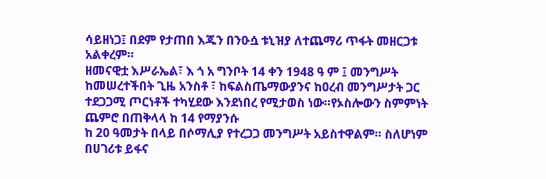ሳይዘነጋ፤ በደም የታጠበ እጁን በንዑሷ ቱኒዝያ ለተጨማሪ ጥፋት መዘርጋቱ አልቀረም።
ዘመናዊቷ እሥራኤል፣ እ ጎ አ ግንቦት 14 ቀን 1948 ዓ ም ፤ መንግሥት ከመሠረተችበት ጊዜ አንስቶ ፣ ከፍልስጤማውያንና ከዐረብ መንግሥታት ጋር ተደጋጋሚ ጦርነቶች ተካሂደው እንደነበረ የሚታወስ ነው።የኦስሎውን ስምምነት ጨምሮ በጠቅላላ ከ 14 የማያንሱ
ከ 20 ዓመታት በላይ በሶማሊያ የተረጋጋ መንግሥት አይስተዋልም። ስለሆነም በሀገሪቱ ይፋና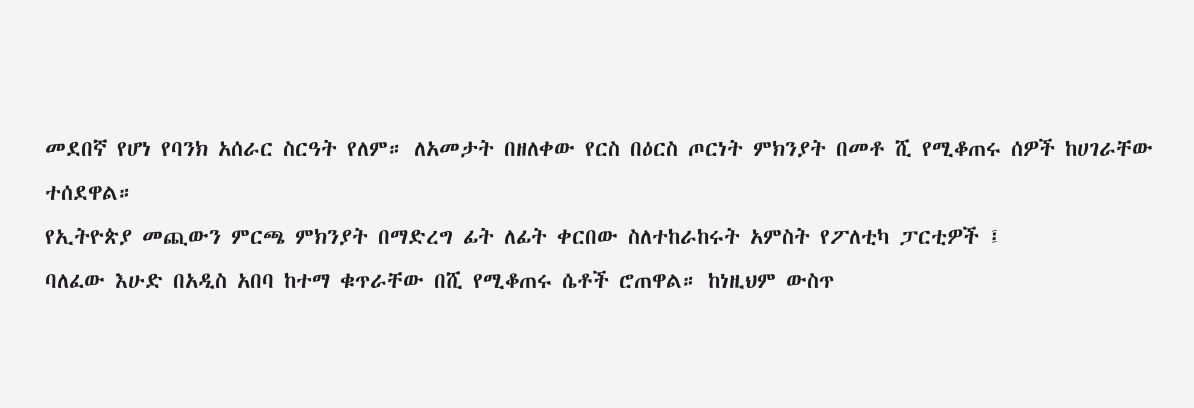መደበኛ የሆነ የባንክ አሰራር ስርዓት የለም። ለአመታት በዘለቀው የርስ በዕርስ ጦርነት ምክንያት በመቶ ሺ የሚቆጠሩ ሰዎች ከሀገራቸው ተሰደዋል።
የኢትዮጵያ መጪውን ምርጫ ምክንያት በማድረግ ፊት ለፊት ቀርበው ስለተከራከሩት አምስት የፖለቲካ ፓርቲዎች ፤
ባለፈው እሁድ በአዲስ አበባ ከተማ ቁጥራቸው በሺ የሚቆጠሩ ሴቶች ሮጠዋል። ከነዚህም ውስጥ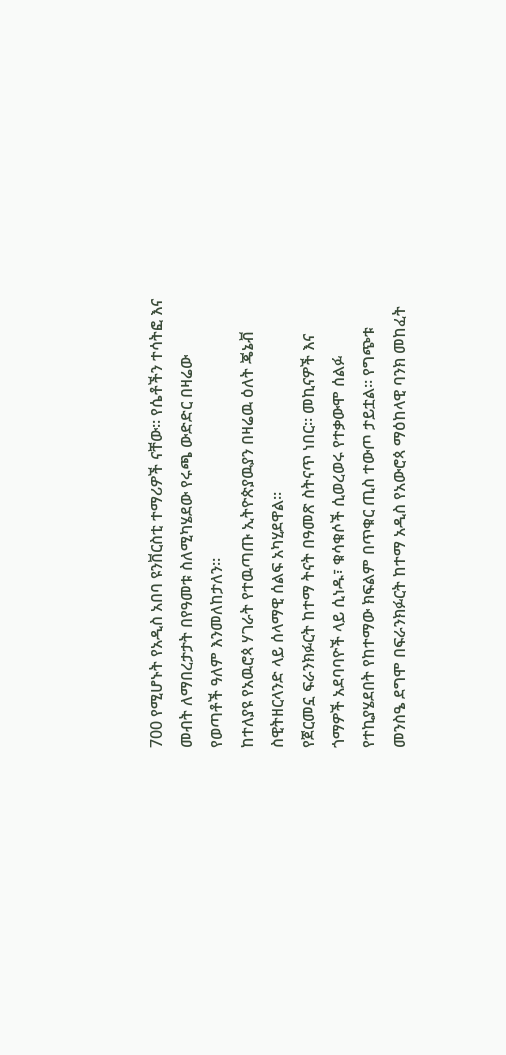700 የሚሆኑት የአዲስ አበባ ዩንቨርስቲ ተማሪዎች ናቸው። የሴቶችን ተሳትፎ እና መብት ለማበረታታት በየዓመቱ ስለሚካሄደው የሩጫ ውድድር በዛሬው የወጣቶች ዓለም እንመለከታለን።
ከተለያዩ የአዉሮጳ ሃገራት የተዉጣጡ ኢትዮጵያዉያን በዛሬዉ ዕለት ጄኔቭ ስዊትዘርላንድ ላይ ሰላማዊ ሰልፍ አካሂደዋል።
የጀርመኗ ፍራንክፉርት ከተማ ትናት በዓመጽ ስትናጥ ነበር። መኪናዎች እና ጎማዎች አደባባዮች ላይ ሲነዱ፣ ቁሳቁሶች ሲወረወሩ የተቃውሞ ሰልፉ የተኪያሄደበት የከተማው ክፍልም በጥቁር ጢስ ተውጦ ታይቷል። የግጭቱ መንስዔ ደግሞ በፍራንክፉርት ከተማ አዲስ የአውሮጳ ማዕከላዊ ባንክ መከፈት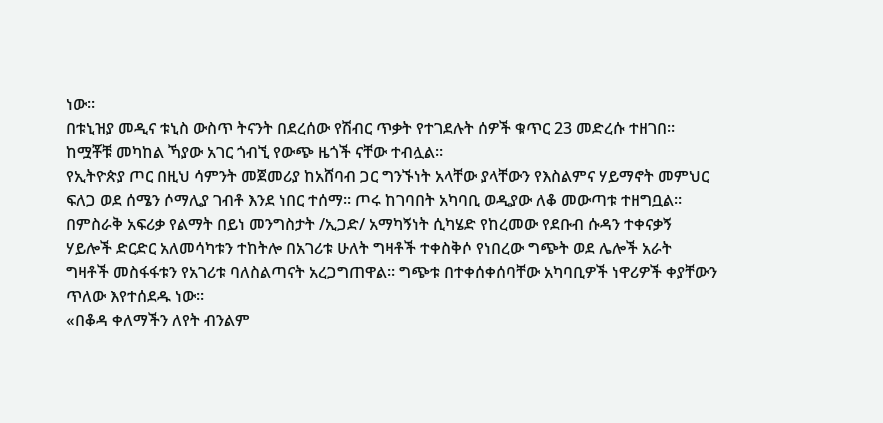ነው።
በቱኒዝያ መዲና ቱኒስ ውስጥ ትናንት በደረሰው የሽብር ጥቃት የተገደሉት ሰዎች ቁጥር 23 መድረሱ ተዘገበ። ከሟቾቹ መካከል ኻያው አገር ጎብኚ የውጭ ዜጎች ናቸው ተብሏል።
የኢትዮጵያ ጦር በዚህ ሳምንት መጀመሪያ ከአሸባብ ጋር ግንኙነት አላቸው ያላቸውን የእስልምና ሃይማኖት መምህር ፍለጋ ወደ ሰሜን ሶማሊያ ገብቶ እንደ ነበር ተሰማ። ጦሩ ከገባበት አካባቢ ወዲያው ለቆ መውጣቱ ተዘግቧል።
በምስራቅ አፍሪቃ የልማት በይነ መንግስታት /ኢጋድ/ አማካኝነት ሲካሄድ የከረመው የደቡብ ሱዳን ተቀናቃኝ ሃይሎች ድርድር አለመሳካቱን ተከትሎ በአገሪቱ ሁለት ግዛቶች ተቀስቅሶ የነበረው ግጭት ወደ ሌሎች አራት ግዛቶች መስፋፋቱን የአገሪቱ ባለስልጣናት አረጋግጠዋል። ግጭቱ በተቀሰቀሰባቸው አካባቢዎች ነዋሪዎች ቀያቸውን ጥለው እየተሰደዱ ነው።
«በቆዳ ቀለማችን ለየት ብንልም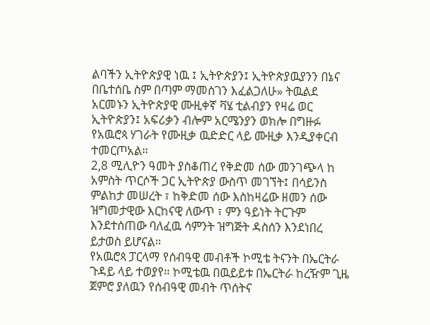ልባችን ኢትዮጵያዊ ነዉ ፤ ኢትዮጵያን፤ ኢትዮጵያዉያንን በኔና በቤተሰቤ ስም በጣም ማመስገን እፈልጋለሁ» ትዉልደ አርመኑን ኢትዮጵያዊ ሙዚቀኛ ቫሄ ቲልብያን የዛሬ ወር ኢትዮጵያን፤ አፍሪቃን ብሎም አርሜንያን ወክሎ በግዙፉ የአዉሮጳ ሃገራት የሙዚቃ ዉድድር ላይ ሙዚቃ እንዲያቀርብ ተመርጦአል።
2,8 ሚሊዮን ዓመት ያስቆጠረ የቅድመ ሰው መንገጭላ ከ አምስት ጥርሶች ጋር ኢትዮጵያ ውስጥ መገኘት፤ በሳይንስ ምልከታ መሠረት ፣ ከቅድመ ሰው እስከዛሬው ዘመን ሰው ዝግመታዊው እርከናዊ ለውጥ ፣ ምን ዓይነት ትርጉም እንደተሰጠው ባለፈዉ ሳምንት ዝግጅት ዳስሰን እንደነበረ ይታወስ ይሆናል።
የአዉሮጳ ፓርላማ የሰብዓዊ መብቶች ኮሚቴ ትናንት በኤርትራ ጉዳይ ላይ ተወያየ። ኮሚቴዉ በዉይይቱ በኤርትራ ከረዥም ጊዜ ጀምሮ ያለዉን የሰብዓዊ መብት ጥሰትና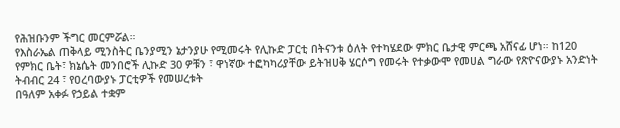የሕዝቡንም ችግር መርምሯል።
የእስራኤል ጠቅላይ ሚንስትር ቤንያሚን ኔታንያሁ የሚመሩት የሊኩድ ፓርቲ በትናንቱ ዕለት የተካሄደው ምክር ቤታዊ ምርጫ አሸናፊ ሆነ። ከ120 የምክር ቤት፣ ክኔሴት መንበሮች ሊኩድ 30 ዎቹን ፣ ዋነኛው ተፎካካሪያቸው ይትዝሀቅ ሄርሶግ የመሩት የተቃውሞ የመሀል ግራው የጽዮናውያኑ አንድነት ትብብር 24 ፣ የዐረባውያኑ ፓርቲዎች የመሠረቱት
በዓለም አቀፉ የኃይል ተቋም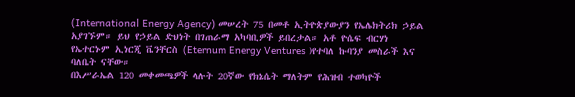(International Energy Agency) መሠረት 75 በመቶ ኢትዮጵያውያን የኤሌክትሪክ ኃይል አያገኙም። ይህ የኃይል ድህነት በገጠራማ አካባቢዎች ይበረታል። አቶ ዮሴፍ ብርሃነ የኤተርኑም ኢነርጂ ቬንቸርስ (Eternum Energy Ventures )የተባለ ኩባንያ መስራች እና ባለቤት ናቸው።
በእሥራኤል 120 መቀመጫዎች ላሉት 20ኛው የክኔሴት ማለትም የሕዝብ ተወካዮች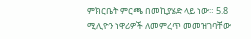ምክርቤት ምርጫ በመኪያሄድ ላይ ነው። 5.8 ሚሊዮን ነዋሪዎች ለመምረጥ መመዝገባቸው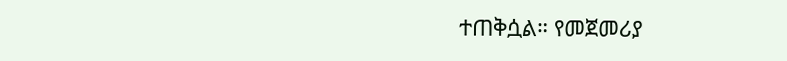ተጠቅሷል። የመጀመሪያ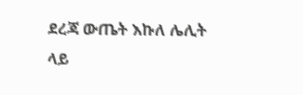ደረጃ ውጤት እኩለ ሌሊት ላይ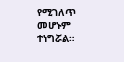የሚገለጥ መሆኑም ተነግሯል።